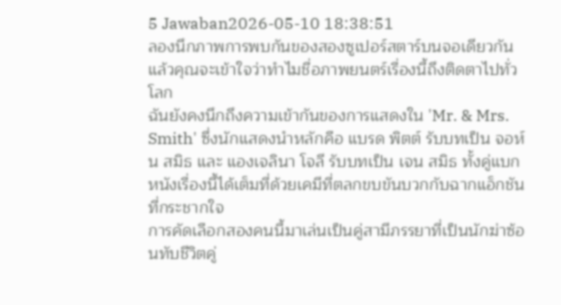5 Jawaban2026-05-10 18:38:51
ลองนึกภาพการพบกันของสองซูเปอร์สตาร์บนจอเดียวกัน แล้วคุณจะเข้าใจว่าทำไมชื่อภาพยนตร์เรื่องนี้ถึงติดตาไปทั่วโลก
ฉันยังคงนึกถึงความเข้ากันของการแสดงใน 'Mr. & Mrs. Smith' ซึ่งนักแสดงนำหลักคือ แบรด พิตต์ รับบทเป็น จอห์น สมิธ และ แองเจลินา โจลี รับบทเป็น เจน สมิธ ทั้งคู่แบกหนังเรื่องนี้ได้เต็มที่ด้วยเคมีที่ตลกขบขันบวกกับฉากแอ็กชันที่กระชากใจ
การคัดเลือกสองคนนี้มาเล่นเป็นคู่สามีภรรยาที่เป็นนักฆ่าซ้อนทับชีวิตคู่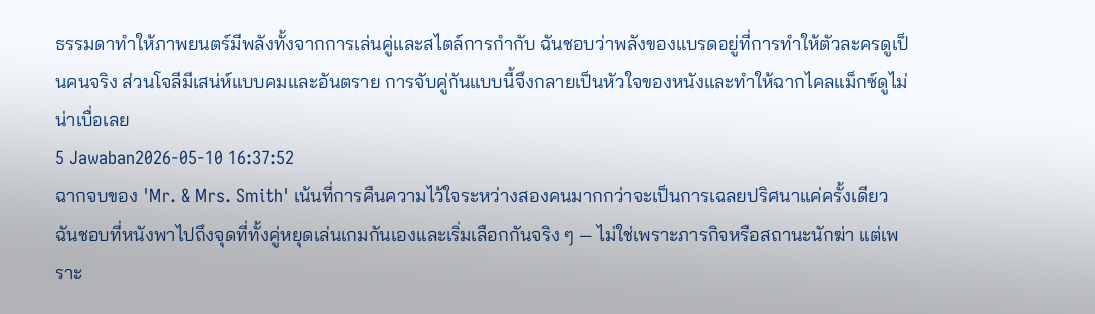ธรรมดาทำให้ภาพยนตร์มีพลังทั้งจากการเล่นคู่และสไตล์การกำกับ ฉันชอบว่าพลังของแบรดอยู่ที่การทำให้ตัวละครดูเป็นคนจริง ส่วนโจลีมีเสน่ห์แบบคมและอันตราย การจับคู่กันแบบนี้จึงกลายเป็นหัวใจของหนังและทำให้ฉากไคลแม็กซ์ดูไม่น่าเบื่อเลย
5 Jawaban2026-05-10 16:37:52
ฉากจบของ 'Mr. & Mrs. Smith' เน้นที่การคืนความไว้ใจระหว่างสองคนมากกว่าจะเป็นการเฉลยปริศนาแค่ครั้งเดียว
ฉันชอบที่หนังพาไปถึงจุดที่ทั้งคู่หยุดเล่นเกมกันเองและเริ่มเลือกกันจริง ๆ — ไม่ใช่เพราะภารกิจหรือสถานะนักฆ่า แต่เพราะ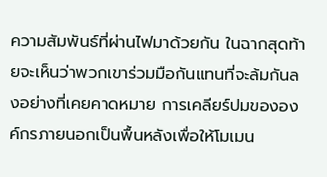ความสัมพันธ์ที่ผ่านไฟมาด้วยกัน ในฉากสุดท้ายจะเห็นว่าพวกเขาร่วมมือกันแทนที่จะล้มกันลงอย่างที่เคยคาดหมาย การเคลียร์ปมขององค์กรภายนอกเป็นพื้นหลังเพื่อให้โมเมน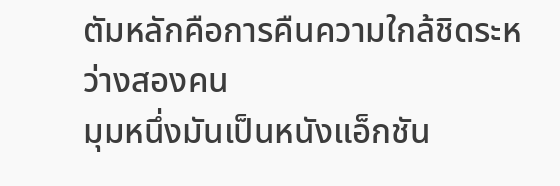ตัมหลักคือการคืนความใกล้ชิดระหว่างสองคน
มุมหนึ่งมันเป็นหนังแอ็กชัน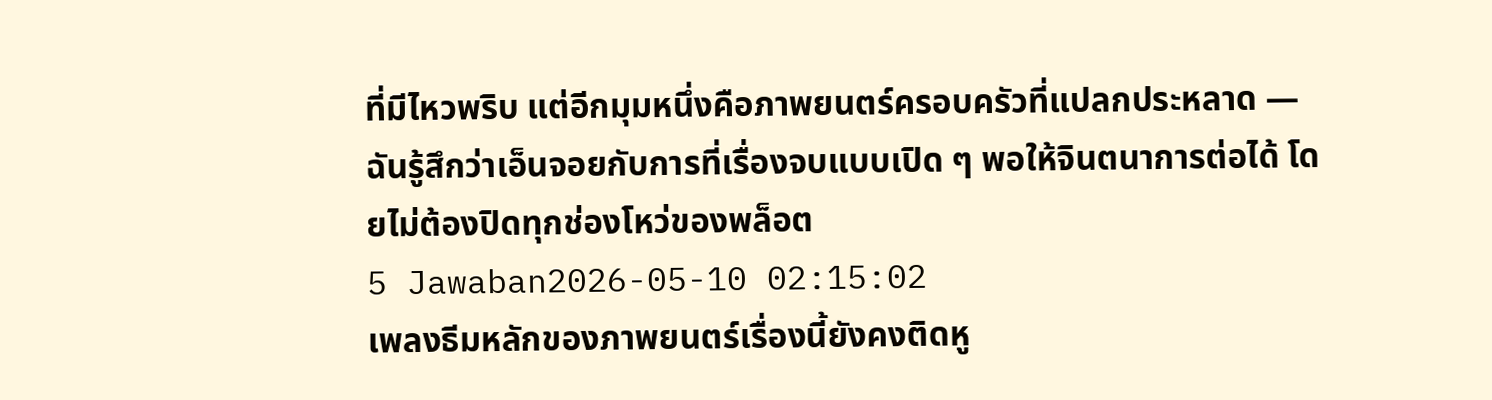ที่มีไหวพริบ แต่อีกมุมหนึ่งคือภาพยนตร์ครอบครัวที่แปลกประหลาด — ฉันรู้สึกว่าเอ็นจอยกับการที่เรื่องจบแบบเปิด ๆ พอให้จินตนาการต่อได้ โดยไม่ต้องปิดทุกช่องโหว่ของพล็อต
5 Jawaban2026-05-10 02:15:02
เพลงธีมหลักของภาพยนตร์เรื่องนี้ยังคงติดหู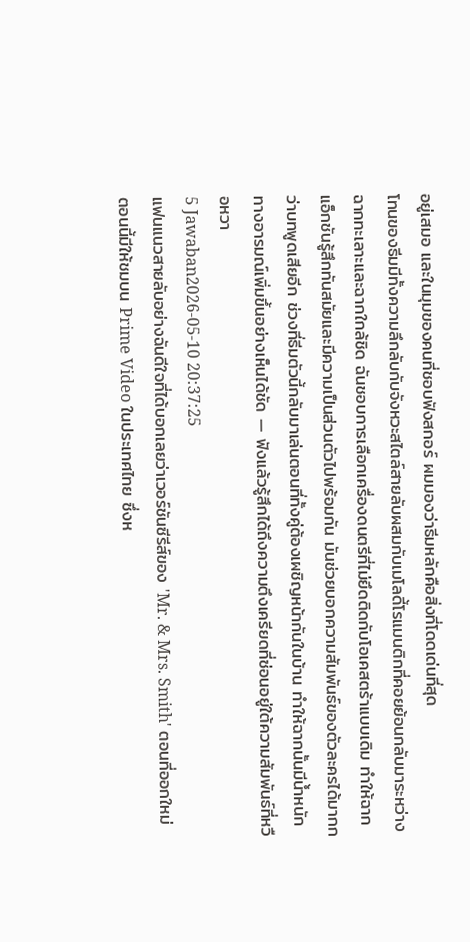อยู่เสมอ และในมุมของคนที่ชอบฟังสกอร์ ผมมองว่าธีมหลักคือสิ่งที่โดดเด่นที่สุด
โทนของธีมมีทั้งความลึกลับกับจังหวะสไตล์สายลับผสมกับเมโลดี้โรแมนติกที่คอยย้อนกลับมาระหว่างฉากทะเลาะและฉากใกล้ชิด ฉันชอบการเลือกเครื่องดนตรีที่ไม่ยึดติดกับโอเคสตร้าแบบเดิม ทำให้ฉากแอ็กชันรู้สึกทันสมัยและมีความเป็นส่วนตัวไปพร้อมกัน มันช่วยบอกความสัมพันธ์ของตัวละครได้มากกว่าบทพูดเสียอีก ช่วงที่ธีมตัวนี้กลับมาเล่นตอนที่ทั้งคู่ต้องเผชิญหน้ากันในบ้าน ทำให้ฉากนั้นมีน้ำหนักทางอารมณ์เพิ่มขึ้นอย่างเห็นได้ชัด — ฟังแล้วรู้สึกได้ถึงความตึงเครียดที่ซ่อนอยู่ใต้ความสัมพันธ์ที่หวือหวา
5 Jawaban2026-05-10 20:37:25
แฟนแนวสายลับอย่างฉันดีใจที่ได้บอกเลยว่าเวอร์ชันซีรีส์ของ 'Mr. & Mrs. Smith' ตอนที่ออกใหม่ตอนนี้มีให้ชมบน Prime Video ในประเทศไทย ซึ่งห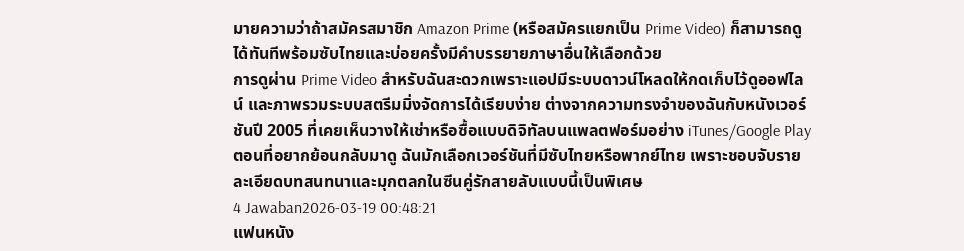มายความว่าถ้าสมัครสมาชิก Amazon Prime (หรือสมัครแยกเป็น Prime Video) ก็สามารถดูได้ทันทีพร้อมซับไทยและบ่อยครั้งมีคำบรรยายภาษาอื่นให้เลือกด้วย
การดูผ่าน Prime Video สำหรับฉันสะดวกเพราะแอปมีระบบดาวน์โหลดให้กดเก็บไว้ดูออฟไลน์ และภาพรวมระบบสตรีมมิ่งจัดการได้เรียบง่าย ต่างจากความทรงจำของฉันกับหนังเวอร์ชันปี 2005 ที่เคยเห็นวางให้เช่าหรือซื้อแบบดิจิทัลบนแพลตฟอร์มอย่าง iTunes/Google Play ตอนที่อยากย้อนกลับมาดู ฉันมักเลือกเวอร์ชันที่มีซับไทยหรือพากย์ไทย เพราะชอบจับรายละเอียดบทสนทนาและมุกตลกในซีนคู่รักสายลับแบบนี้เป็นพิเศษ
4 Jawaban2026-03-19 00:48:21
แฟนหนัง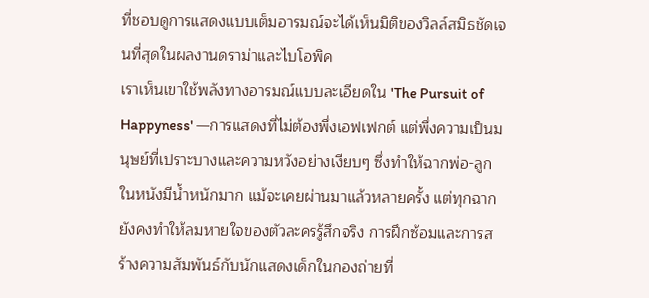ที่ชอบดูการแสดงแบบเต็มอารมณ์จะได้เห็นมิติของวิลล์สมิธชัดเจนที่สุดในผลงานดราม่าและไบโอพิค
เราเห็นเขาใช้พลังทางอารมณ์แบบละเอียดใน 'The Pursuit of Happyness' —การแสดงที่ไม่ต้องพึ่งเอฟเฟกต์ แต่พึ่งความเป็นมนุษย์ที่เปราะบางและความหวังอย่างเงียบๆ ซึ่งทำให้ฉากพ่อ-ลูกในหนังมีน้ำหนักมาก แม้จะเคยผ่านมาแล้วหลายครั้ง แต่ทุกฉากยังคงทำให้ลมหายใจของตัวละครรู้สึกจริง การฝึกซ้อมและการสร้างความสัมพันธ์กับนักแสดงเด็กในกองถ่ายที่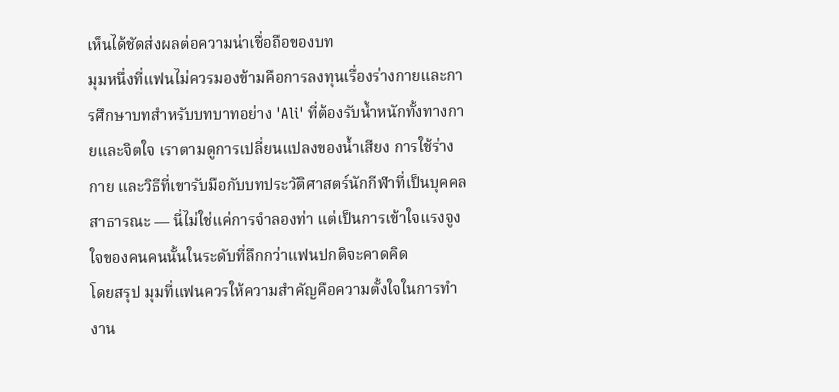เห็นได้ชัดส่งผลต่อความน่าเชื่อถือของบท
มุมหนึ่งที่แฟนไม่ควรมองข้ามคือการลงทุนเรื่องร่างกายและการศึกษาบทสำหรับบทบาทอย่าง 'Ali' ที่ต้องรับน้ำหนักทั้งทางกายและจิตใจ เราตามดูการเปลี่ยนแปลงของน้ำเสียง การใช้ร่างกาย และวิธีที่เขารับมือกับบทประวัติศาสตร์นักกีฬาที่เป็นบุคคลสาธารณะ — นี่ไม่ใช่แค่การจำลองท่า แต่เป็นการเข้าใจแรงจูงใจของคนคนนั้นในระดับที่ลึกกว่าแฟนปกติจะคาดคิด
โดยสรุป มุมที่แฟนควรให้ความสำคัญคือความตั้งใจในการทำงาน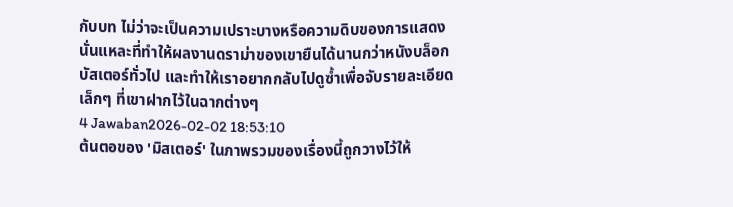กับบท ไม่ว่าจะเป็นความเปราะบางหรือความดิบของการแสดง นั่นแหละที่ทำให้ผลงานดราม่าของเขายืนได้นานกว่าหนังบล็อกบัสเตอร์ทั่วไป และทำให้เราอยากกลับไปดูซ้ำเพื่อจับรายละเอียดเล็กๆ ที่เขาฝากไว้ในฉากต่างๆ
4 Jawaban2026-02-02 18:53:10
ต้นตอของ 'มิสเตอร์' ในภาพรวมของเรื่องนี้ถูกวางไว้ให้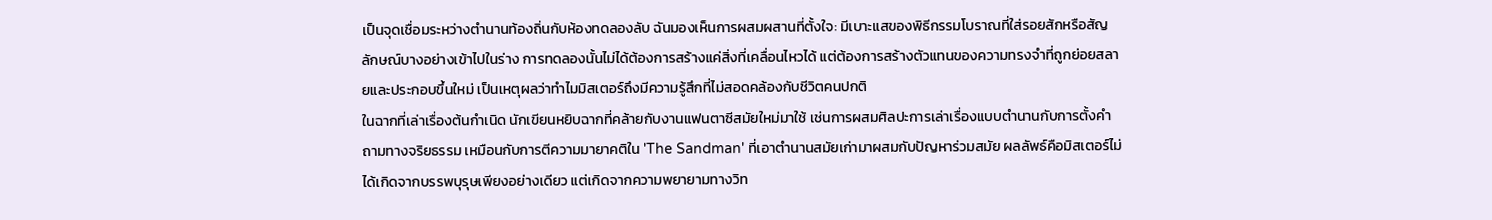เป็นจุดเชื่อมระหว่างตำนานท้องถิ่นกับห้องทดลองลับ ฉันมองเห็นการผสมผสานที่ตั้งใจ: มีเบาะแสของพิธีกรรมโบราณที่ใส่รอยสักหรือสัญลักษณ์บางอย่างเข้าไปในร่าง การทดลองนั้นไม่ได้ต้องการสร้างแค่สิ่งที่เคลื่อนไหวได้ แต่ต้องการสร้างตัวแทนของความทรงจำที่ถูกย่อยสลายและประกอบขึ้นใหม่ เป็นเหตุผลว่าทำไมมิสเตอร์ถึงมีความรู้สึกที่ไม่สอดคล้องกับชีวิตคนปกติ
ในฉากที่เล่าเรื่องต้นกำเนิด นักเขียนหยิบฉากที่คล้ายกับงานแฟนตาซีสมัยใหม่มาใช้ เช่นการผสมศิลปะการเล่าเรื่องแบบตำนานกับการตั้งคำถามทางจริยธรรม เหมือนกับการตีความมายาคติใน 'The Sandman' ที่เอาตำนานสมัยเก่ามาผสมกับปัญหาร่วมสมัย ผลลัพธ์คือมิสเตอร์ไม่ได้เกิดจากบรรพบุรุษเพียงอย่างเดียว แต่เกิดจากความพยายามทางวิท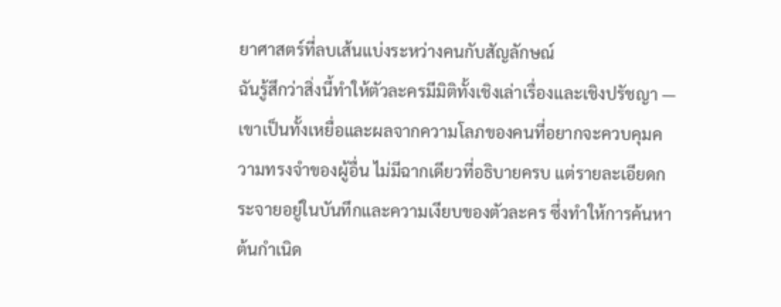ยาศาสตร์ที่ลบเส้นแบ่งระหว่างคนกับสัญลักษณ์
ฉันรู้สึกว่าสิ่งนี้ทำให้ตัวละครมีมิติทั้งเชิงเล่าเรื่องและเชิงปรัชญา — เขาเป็นทั้งเหยื่อและผลจากความโลภของคนที่อยากจะควบคุมความทรงจำของผู้อื่น ไม่มีฉากเดียวที่อธิบายครบ แต่รายละเอียดกระจายอยู่ในบันทึกและความเงียบของตัวละคร ซึ่งทำให้การค้นหาต้นกำเนิด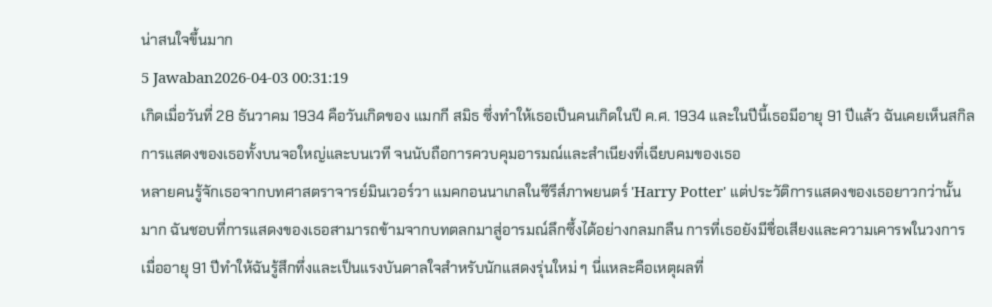น่าสนใจขึ้นมาก
5 Jawaban2026-04-03 00:31:19
เกิดเมื่อวันที่ 28 ธันวาคม 1934 คือวันเกิดของ แมกกี สมิธ ซึ่งทำให้เธอเป็นคนเกิดในปี ค.ศ. 1934 และในปีนี้เธอมีอายุ 91 ปีแล้ว ฉันเคยเห็นสกิลการแสดงของเธอทั้งบนจอใหญ่และบนเวที จนนับถือการควบคุมอารมณ์และสำเนียงที่เฉียบคมของเธอ
หลายคนรู้จักเธอจากบทศาสตราจารย์มินเวอร์วา แมคกอนนาเกลในซีรีส์ภาพยนตร์ 'Harry Potter' แต่ประวัติการแสดงของเธอยาวกว่านั้นมาก ฉันชอบที่การแสดงของเธอสามารถข้ามจากบทตลกมาสู่อารมณ์ลึกซึ้งได้อย่างกลมกลืน การที่เธอยังมีชื่อเสียงและความเคารพในวงการเมื่ออายุ 91 ปีทำให้ฉันรู้สึกทึ่งและเป็นแรงบันดาลใจสำหรับนักแสดงรุ่นใหม่ ๆ นี่แหละคือเหตุผลที่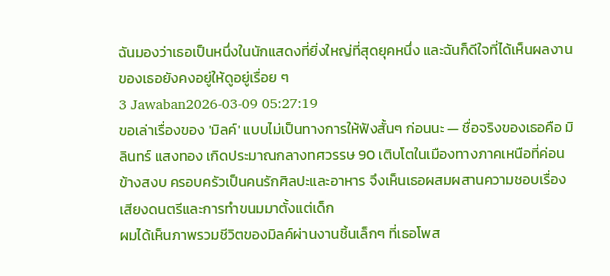ฉันมองว่าเธอเป็นหนึ่งในนักแสดงที่ยิ่งใหญ่ที่สุดยุคหนึ่ง และฉันก็ดีใจที่ได้เห็นผลงานของเธอยังคงอยู่ให้ดูอยู่เรื่อย ๆ
3 Jawaban2026-03-09 05:27:19
ขอเล่าเรื่องของ 'มิลค์' แบบไม่เป็นทางการให้ฟังสั้นๆ ก่อนนะ — ชื่อจริงของเธอคือ มิลินทร์ แสงทอง เกิดประมาณกลางทศวรรษ 90 เติบโตในเมืองทางภาคเหนือที่ค่อนข้างสงบ ครอบครัวเป็นคนรักศิลปะและอาหาร จึงเห็นเธอผสมผสานความชอบเรื่องเสียงดนตรีและการทำขนมมาตั้งแต่เด็ก
ผมได้เห็นภาพรวมชีวิตของมิลค์ผ่านงานชิ้นเล็กๆ ที่เธอโพส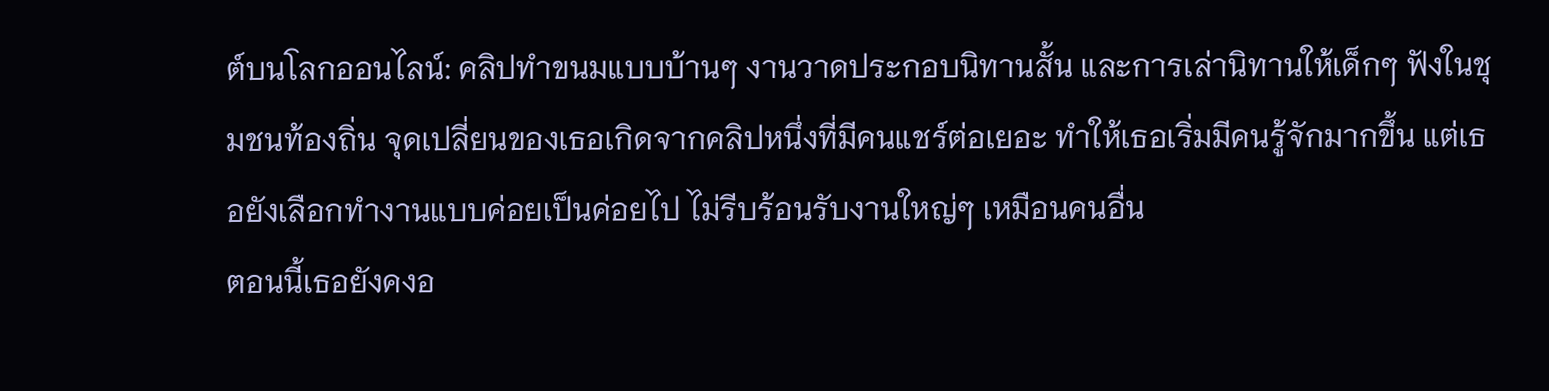ต์บนโลกออนไลน์: คลิปทำขนมแบบบ้านๆ งานวาดประกอบนิทานสั้น และการเล่านิทานให้เด็กๆ ฟังในชุมชนท้องถิ่น จุดเปลี่ยนของเธอเกิดจากคลิปหนึ่งที่มีคนแชร์ต่อเยอะ ทำให้เธอเริ่มมีคนรู้จักมากขึ้น แต่เธอยังเลือกทำงานแบบค่อยเป็นค่อยไป ไม่รีบร้อนรับงานใหญ่ๆ เหมือนคนอื่น
ตอนนี้เธอยังคงอ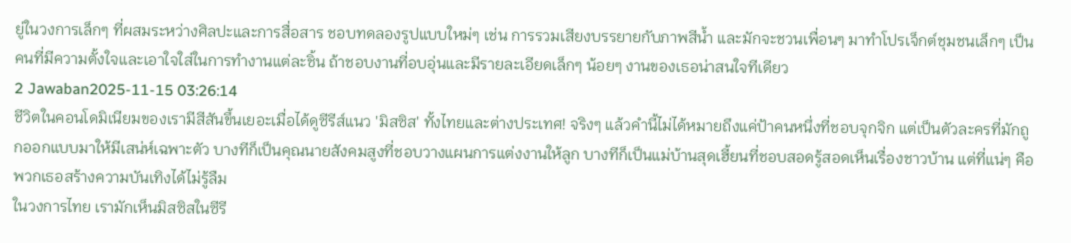ยู่ในวงการเล็กๆ ที่ผสมระหว่างศิลปะและการสื่อสาร ชอบทดลองรูปแบบใหม่ๆ เช่น การรวมเสียงบรรยายกับภาพสีน้ำ และมักจะชวนเพื่อนๆ มาทำโปรเจ็กต์ชุมชนเล็กๆ เป็นคนที่มีความตั้งใจและเอาใจใส่ในการทำงานแต่ละชิ้น ถ้าชอบงานที่อบอุ่นและมีรายละเอียดเล็กๆ น้อยๆ งานของเธอน่าสนใจทีเดียว
2 Jawaban2025-11-15 03:26:14
ชีวิตในคอนโดมิเนียมของเรามีสีสันขึ้นเยอะเมื่อได้ดูซีรีส์แนว 'มิสซิส' ทั้งไทยและต่างประเทศ! จริงๆ แล้วคำนี้ไม่ได้หมายถึงแค่ป้าคนหนึ่งที่ชอบจุกจิก แต่เป็นตัวละครที่มักถูกออกแบบมาให้มีเสน่ห์เฉพาะตัว บางทีก็เป็นคุณนายสังคมสูงที่ชอบวางแผนการแต่งงานให้ลูก บางทีก็เป็นแม่บ้านสุดเฮี้ยนที่ชอบสอดรู้สอดเห็นเรื่องชาวบ้าน แต่ที่แน่ๆ คือพวกเธอสร้างความบันเทิงได้ไม่รู้ลืม
ในวงการไทย เรามักเห็นมิสซิสในซีรี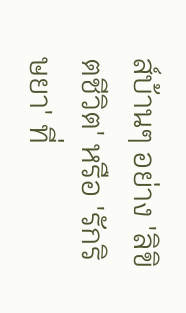ส์บ้านๆ อย่าง 'ลิขิตชีวิต' หรือ 'รักริษยา' ที่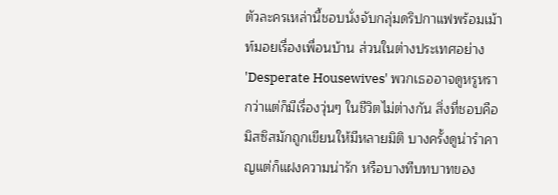ตัวละครเหล่านี้ชอบนั่งจับกลุ่มดริปกาแฟพร้อมเม้าท์มอยเรื่องเพื่อนบ้าน ส่วนในต่างประเทศอย่าง 'Desperate Housewives' พวกเธออาจดูหรูหรากว่าแต่ก็มีเรื่องวุ่นๆ ในชีวิตไม่ต่างกัน สิ่งที่ชอบคือมิสซิสมักถูกเขียนให้มีหลายมิติ บางครั้งดูน่ารำคาญแต่ก็แฝงความน่ารัก หรือบางทีบทบาทของ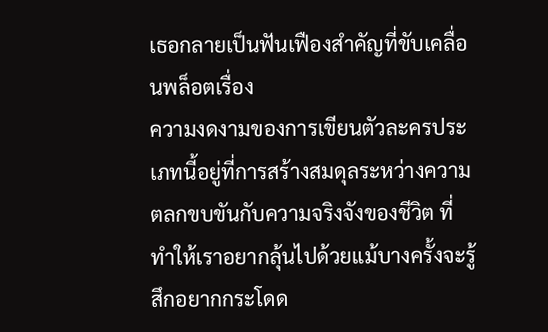เธอกลายเป็นฟันเฟืองสำคัญที่ขับเคลื่อนพล็อตเรื่อง
ความงดงามของการเขียนตัวละครประเภทนี้อยู่ที่การสร้างสมดุลระหว่างความตลกขบขันกับความจริงจังของชีวิต ที่ทำให้เราอยากลุ้นไปด้วยแม้บางครั้งจะรู้สึกอยากกระโดด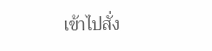เข้าไปสั่ง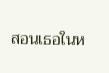สอนเธอในห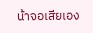น้าจอเสียเอง